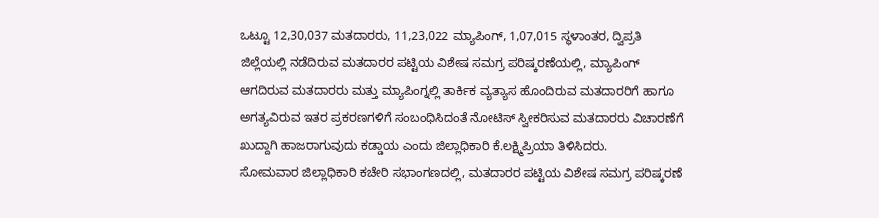ಒಟ್ಟೂ 12,30,037 ಮತದಾರರು, 11,23,022 ಮ್ಯಾಪಿಂಗ್, 1,07,015 ಸ್ಥಳಾಂತರ, ದ್ವಿಪ್ರತಿ
ಜಿಲ್ಲೆಯಲ್ಲಿ ನಡೆದಿರುವ ಮತದಾರರ ಪಟ್ಟಿಯ ವಿಶೇಷ ಸಮಗ್ರ ಪರಿಷ್ಕರಣೆಯಲ್ಲಿ, ಮ್ಯಾಪಿಂಗ್ ಆಗದಿರುವ ಮತದಾರರು ಮತ್ತು ಮ್ಯಾಪಿಂಗ್ನಲ್ಲಿ ತಾರ್ಕಿಕ ವ್ಯತ್ಯಾಸ ಹೊಂದಿರುವ ಮತದಾರರಿಗೆ ಹಾಗೂ ಅಗತ್ಯವಿರುವ ಇತರ ಪ್ರಕರಣಗಳಿಗೆ ಸಂಬಂಧಿಸಿದಂತೆ ನೋಟಿಸ್ ಸ್ವೀಕರಿಸುವ ಮತದಾರರು ವಿಚಾರಣೆಗೆ ಖುದ್ದಾಗಿ ಹಾಜರಾಗುವುದು ಕಡ್ಡಾಯ ಎಂದು ಜಿಲ್ಲಾಧಿಕಾರಿ ಕೆ.ಲಕ್ಷ್ಮಿಪ್ರಿಯಾ ತಿಳಿಸಿದರು.
ಸೋಮವಾರ ಜಿಲ್ಲಾಧಿಕಾರಿ ಕಚೇರಿ ಸಭಾಂಗಣದಲ್ಲಿ, ಮತದಾರರ ಪಟ್ಟಿಯ ವಿಶೇಷ ಸಮಗ್ರ ಪರಿಷ್ಕರಣೆ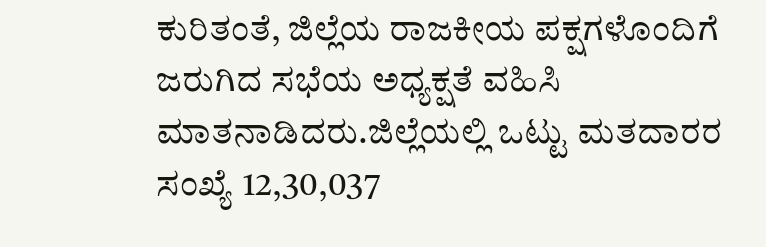ಕುರಿತಂತೆ, ಜಿಲ್ಲೆಯ ರಾಜಕೀಯ ಪಕ್ಷಗಳೊಂದಿಗೆ ಜರುಗಿದ ಸಭೆಯ ಅಧ್ಯಕ್ಷತೆ ವಹಿಸಿ ಮಾತನಾಡಿದರು.ಜಿಲ್ಲೆಯಲ್ಲಿ ಒಟ್ಟು ಮತದಾರರ ಸಂಖ್ಯೆ 12,30,037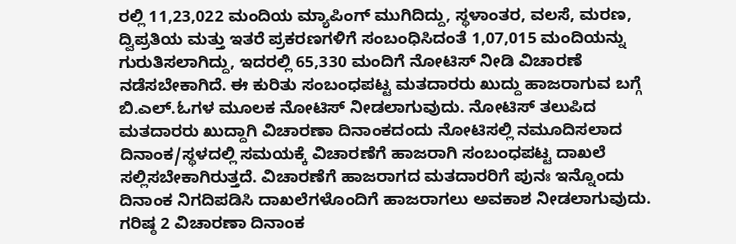ರಲ್ಲಿ 11,23,022 ಮಂದಿಯ ಮ್ಯಾಪಿಂಗ್ ಮುಗಿದಿದ್ದು, ಸ್ಥಳಾಂತರ, ವಲಸೆ, ಮರಣ, ದ್ವಿಪ್ರತಿಯ ಮತ್ತು ಇತರೆ ಪ್ರಕರಣಗಳಿಗೆ ಸಂಬಂಧಿಸಿದಂತೆ 1,07,015 ಮಂದಿಯನ್ನು ಗುರುತಿಸಲಾಗಿದ್ದು, ಇದರಲ್ಲಿ 65,330 ಮಂದಿಗೆ ನೋಟಿಸ್ ನೀಡಿ ವಿಚಾರಣೆ ನಡೆಸಬೇಕಾಗಿದೆ. ಈ ಕುರಿತು ಸಂಬಂಧಪಟ್ಟ ಮತದಾರರು ಖುದ್ದು ಹಾಜರಾಗುವ ಬಗ್ಗೆ ಬಿ.ಎಲ್.ಓಗಳ ಮೂಲಕ ನೋಟಿಸ್ ನೀಡಲಾಗುವುದು. ನೋಟಿಸ್ ತಲುಪಿದ ಮತದಾರರು ಖುದ್ದಾಗಿ ವಿಚಾರಣಾ ದಿನಾಂಕದಂದು ನೋಟಿಸಲ್ಲಿ ನಮೂದಿಸಲಾದ ದಿನಾಂಕ/ಸ್ಥಳದಲ್ಲಿ ಸಮಯಕ್ಕೆ ವಿಚಾರಣೆಗೆ ಹಾಜರಾಗಿ ಸಂಬಂಧಪಟ್ಟ ದಾಖಲೆ ಸಲ್ಲಿಸಬೇಕಾಗಿರುತ್ತದೆ. ವಿಚಾರಣೆಗೆ ಹಾಜರಾಗದ ಮತದಾರರಿಗೆ ಪುನಃ ಇನ್ನೊಂದು ದಿನಾಂಕ ನಿಗದಿಪಡಿಸಿ ದಾಖಲೆಗಳೊಂದಿಗೆ ಹಾಜರಾಗಲು ಅವಕಾಶ ನೀಡಲಾಗುವುದು. ಗರಿಷ್ಠ 2 ವಿಚಾರಣಾ ದಿನಾಂಕ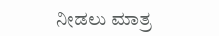ನೀಡಲು ಮಾತ್ರ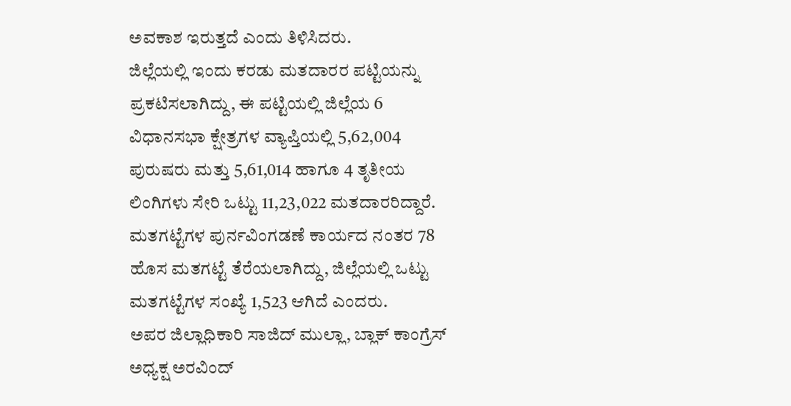ಅವಕಾಶ ಇರುತ್ತದೆ ಎಂದು ತಿಳಿಸಿದರು.
ಜಿಲ್ಲೆಯಲ್ಲಿ ಇಂದು ಕರಡು ಮತದಾರರ ಪಟ್ಟಿಯನ್ನು ಪ್ರಕಟಿಸಲಾಗಿದ್ದು, ಈ ಪಟ್ಟಿಯಲ್ಲಿ ಜಿಲ್ಲೆಯ 6 ವಿಧಾನಸಭಾ ಕ್ಷೇತ್ರಗಳ ವ್ಯಾಪ್ತಿಯಲ್ಲಿ 5,62,004 ಪುರುಷರು ಮತ್ತು 5,61,014 ಹಾಗೂ 4 ತೃತೀಯ ಲಿಂಗಿಗಳು ಸೇರಿ ಒಟ್ಟು 11,23,022 ಮತದಾರರಿದ್ದಾರೆ. ಮತಗಟ್ಟೆಗಳ ಪುರ್ನವಿಂಗಡಣೆ ಕಾರ್ಯದ ನಂತರ 78 ಹೊಸ ಮತಗಟ್ಟೆ ತೆರೆಯಲಾಗಿದ್ದು, ಜಿಲ್ಲೆಯಲ್ಲಿ ಒಟ್ಟು ಮತಗಟ್ಟೆಗಳ ಸಂಖ್ಯೆ 1,523 ಆಗಿದೆ ಎಂದರು.
ಅಪರ ಜಿಲ್ಲಾಧಿಕಾರಿ ಸಾಜಿದ್ ಮುಲ್ಲಾ, ಬ್ಲಾಕ್ ಕಾಂಗ್ರೆಸ್ ಅಧ್ಯಕ್ಷ ಅರವಿಂದ್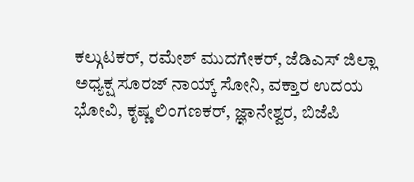ಕಲ್ಗುಟಕರ್, ರಮೇಶ್ ಮುದಗೇಕರ್, ಜೆಡಿಎಸ್ ಜಿಲ್ಲಾ ಅಧ್ಯಕ್ಷ ಸೂರಜ್ ನಾಯ್ಕ್ ಸೋನಿ, ವಕ್ತಾರ ಉದಯ ಭೋವಿ, ಕೃಷ್ಣ ಲಿಂಗಣಕರ್, ಜ್ಞಾನೇಶ್ವರ, ಬಿಜೆಪಿ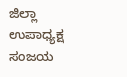ಜಿಲ್ಲಾ ಉಪಾಧ್ಯಕ್ಷ ಸಂಜಯ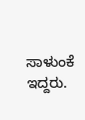ಸಾಳುಂಕೆ ಇದ್ದರು.